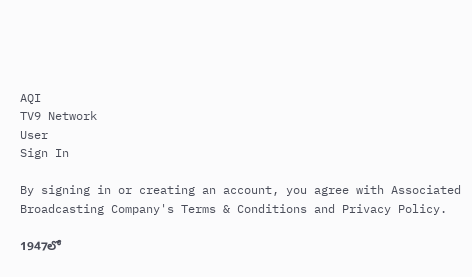AQI
TV9 Network
User
Sign In

By signing in or creating an account, you agree with Associated Broadcasting Company's Terms & Conditions and Privacy Policy.

1947లో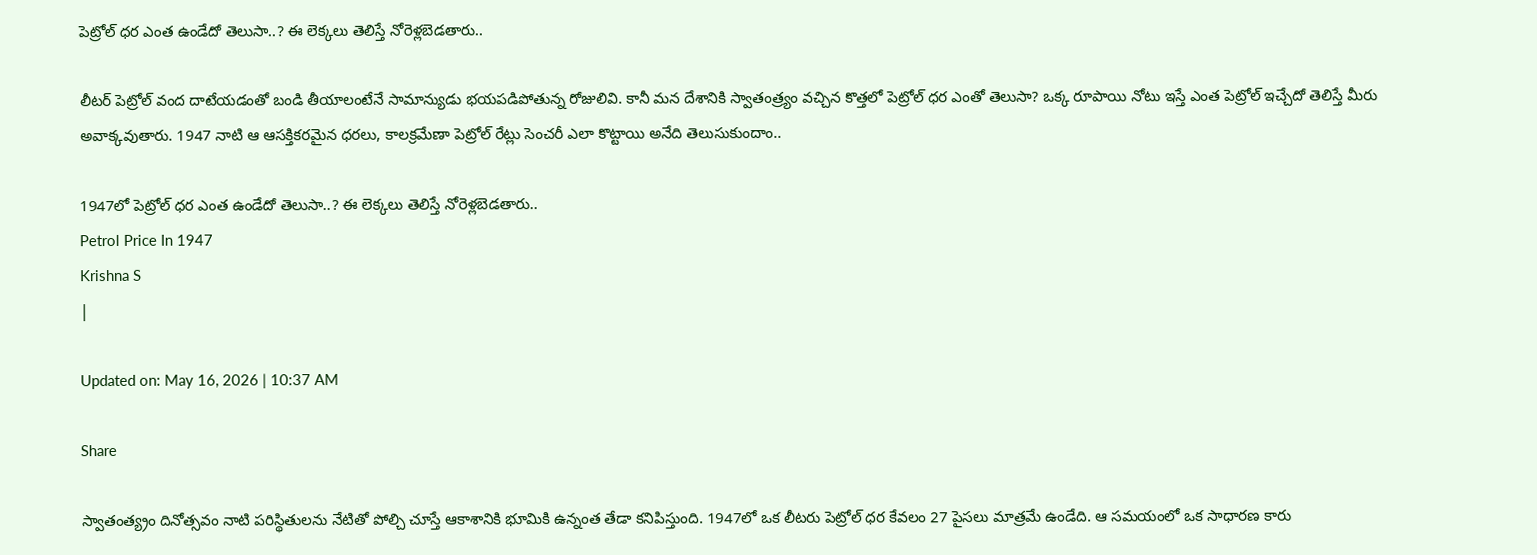పెట్రోల్ ధర ఎంత ఉండేదో తెలుసా..? ఈ లెక్కలు తెలిస్తే నోరెళ్లబెడతారు..

లీటర్ పెట్రోల్ వంద దాటేయడంతో బండి తీయాలంటేనే సామాన్యుడు భయపడిపోతున్న రోజులివి. కానీ మన దేశానికి స్వాతంత్ర్యం వచ్చిన కొత్తలో పెట్రోల్ ధర ఎంతో తెలుసా? ఒక్క రూపాయి నోటు ఇస్తే ఎంత పెట్రోల్ ఇచ్చేదో తెలిస్తే మీరు అవాక్కవుతారు. 1947 నాటి ఆ ఆసక్తికరమైన ధరలు, కాలక్రమేణా పెట్రోల్ రేట్లు సెంచరీ ఎలా కొట్టాయి అనేది తెలుసుకుందాం..

1947లో పెట్రోల్ ధర ఎంత ఉండేదో తెలుసా..? ఈ లెక్కలు తెలిస్తే నోరెళ్లబెడతారు..
Petrol Price In 1947
Krishna S
|

Updated on: May 16, 2026 | 10:37 AM

Share

స్వాతంత్య్రం దినోత్సవం నాటి పరిస్థితులను నేటితో పోల్చి చూస్తే ఆకాశానికి భూమికి ఉన్నంత తేడా కనిపిస్తుంది. 1947లో ఒక లీటరు పెట్రోల్ ధర కేవలం 27 పైసలు మాత్రమే ఉండేది. ఆ సమయంలో ఒక సాధారణ కారు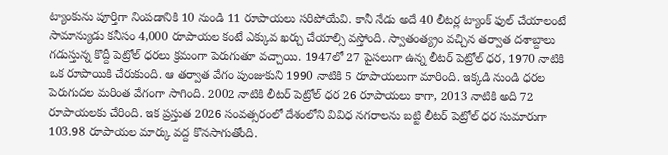ట్యాంకును పూర్తిగా నింపడానికి 10 నుండి 11 రూపాయలు సరిపోయేవి. కానీ నేడు అదే 40 లీటర్ల ట్యాంక్ ఫుల్ చేయాలంటే సామాన్యుడు కనీసం 4,000 రూపాయల కంటే ఎక్కువ ఖర్చు చేయాల్సి వస్తోంది. స్వాతంత్య్రం వచ్చిన తర్వాత దశాబ్దాలు గడుస్తున్న కొద్దీ పెట్రోల్ ధరలు క్రమంగా పెరుగుతూ వచ్చాయి. 1947లో 27 పైసలుగా ఉన్న లీటర్ పెట్రోల్ ధర, 1970 నాటికి ఒక రూపాయికి చేరుకుంది. ఆ తర్వాత వేగం పుంజుకుని 1990 నాటికి 5 రూపాయలుగా మారింది. ఇక్కడి నుండి ధరల పెరుగుదల మరింత వేగంగా సాగింది. 2002 నాటికి లీటర్ పెట్రోల్ ధర 26 రూపాయలు కాగా, 2013 నాటికి అది 72 రూపాయలకు చేరింది. ఇక ప్రస్తుత 2026 సంవత్సరంలో దేశంలోని వివిధ నగరాలను బట్టి లీటర్ పెట్రోల్ ధర సుమారుగా 103.98 రూపాయల మార్కు వద్ద కొనసాగుతోంది.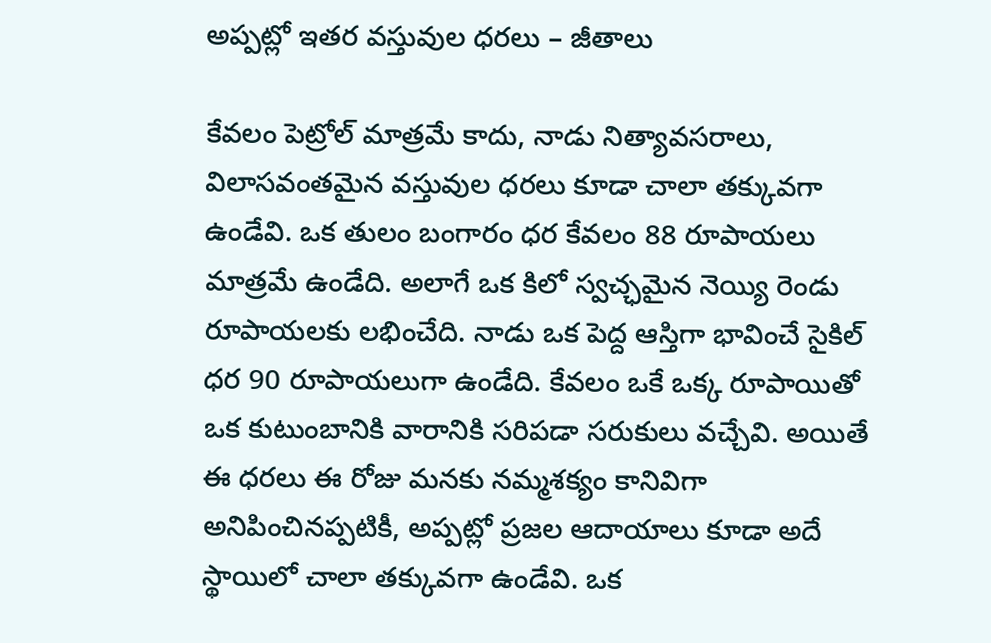అప్పట్లో ఇతర వస్తువుల ధరలు – జీతాలు

కేవలం పెట్రోల్ మాత్రమే కాదు, నాడు నిత్యావసరాలు, విలాసవంతమైన వస్తువుల ధరలు కూడా చాలా తక్కువగా ఉండేవి. ఒక తులం బంగారం ధర కేవలం 88 రూపాయలు మాత్రమే ఉండేది. అలాగే ఒక కిలో స్వచ్ఛమైన నెయ్యి రెండు రూపాయలకు లభించేది. నాడు ఒక పెద్ద ఆస్తిగా భావించే సైకిల్ ధర 90 రూపాయలుగా ఉండేది. కేవలం ఒకే ఒక్క రూపాయితో ఒక కుటుంబానికి వారానికి సరిపడా సరుకులు వచ్చేవి. అయితే ఈ ధరలు ఈ రోజు మనకు నమ్మశక్యం కానివిగా అనిపించినప్పటికీ, అప్పట్లో ప్రజల ఆదాయాలు కూడా అదే స్థాయిలో చాలా తక్కువగా ఉండేవి. ఒక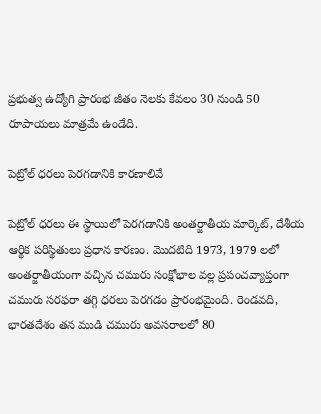ప్రభుత్వ ఉద్యోగి ప్రారంభ జీతం నెలకు కేవలం 30 నుండి 50 రూపాయలు మాత్రమే ఉండేది.

పెట్రోల్ ధరలు పెరగడానికి కారణాలివే

పెట్రోల్ ధరలు ఈ స్థాయిలో పెరగడానికి అంతర్జాతీయ మార్కెట్, దేశీయ ఆర్థిక పరిస్థితులు ప్రధాన కారణం. మొదటిది 1973, 1979 లలో అంతర్జాతీయంగా వచ్చిన చమురు సంక్షోభాల వల్ల ప్రపంచవ్యాప్తంగా చమురు సరఫరా తగ్గి ధరలు పెరగడం ప్రారంభమైంది. రెండవది, భారతదేశం తన ముడి చమురు అవసరాలలో 80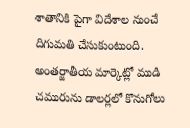శాతానికి పైగా విదేశాల నుంచే దిగుమతి చేసుకుంటుంది. అంతర్జాతీయ మార్కెట్లో ముడి చమురును డాలర్లలో కొనుగోలు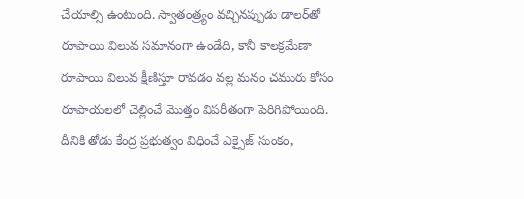చేయాల్సి ఉంటుంది. స్వాతంత్ర్యం వచ్చినప్పుడు డాలర్‌తో రూపాయి విలువ సమానంగా ఉండేది, కానీ కాలక్రమేణా రూపాయి విలువ క్షీణిస్తూ రావడం వల్ల మనం చమురు కోసం రూపాయలలో చెల్లించే మొత్తం విపరీతంగా పెరిగిపోయింది. దీనికి తోడు కేంద్ర ప్రభుత్వం విధించే ఎక్సైజ్ సుంకం,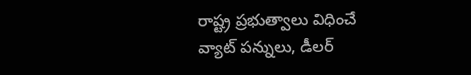రాష్ట్ర ప్రభుత్వాలు విధించే వ్యాట్ పన్నులు, డీలర్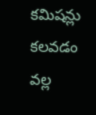కమిషన్లు కలవడం వల్ల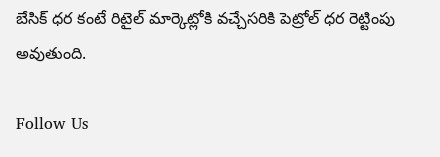బేసిక్ ధర కంటే రిటైల్ మార్కెట్లోకి వచ్చేసరికి పెట్రోల్ ధర రెట్టింపు అవుతుంది.

Follow Us